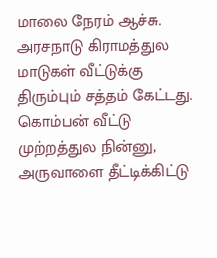மாலை நேரம் ஆச்சு. அரசநாடு கிராமத்துல மாடுகள் வீட்டுக்கு திரும்பும் சத்தம் கேட்டது. கொம்பன் வீட்டு முற்றத்துல நின்னு, அருவாளை தீட்டிக்கிட்டு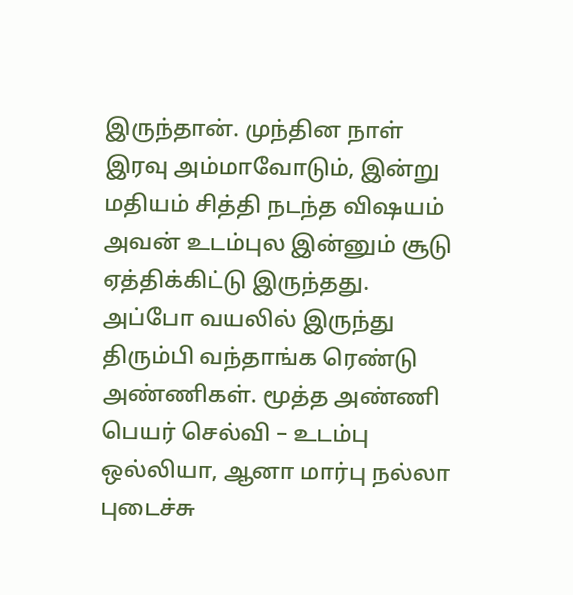இருந்தான். முந்தின நாள் இரவு அம்மாவோடும், இன்று மதியம் சித்தி நடந்த விஷயம் அவன் உடம்புல இன்னும் சூடு ஏத்திக்கிட்டு இருந்தது.
அப்போ வயலில் இருந்து திரும்பி வந்தாங்க ரெண்டு அண்ணிகள். மூத்த அண்ணி பெயர் செல்வி – உடம்பு ஒல்லியா, ஆனா மார்பு நல்லா புடைச்சு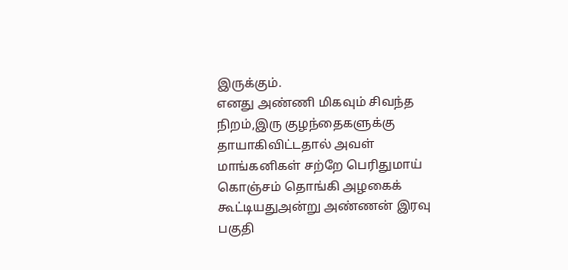இருக்கும்.
எனது அண்ணி மிகவும் சிவந்த நிறம்,இரு குழந்தைகளுக்கு தாயாகிவிட்டதால் அவள் மாங்கனிகள் சற்றே பெரிதுமாய் கொஞ்சம் தொங்கி அழகைக் கூட்டியதுஅன்று அண்ணன் இரவு பகுதி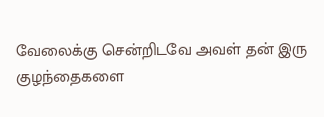வேலைக்கு சென்றிடவே அவள் தன் இரு குழந்தைகளை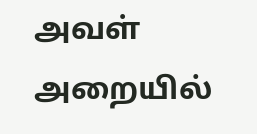அவள் அறையில்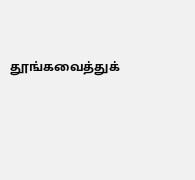தூங்கவைத்துக்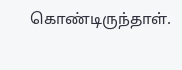கொண்டிருந்தாள்.